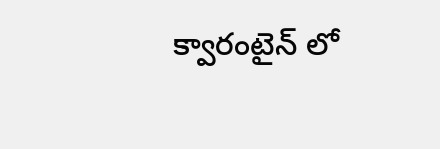క్వారంటైన్‌ లో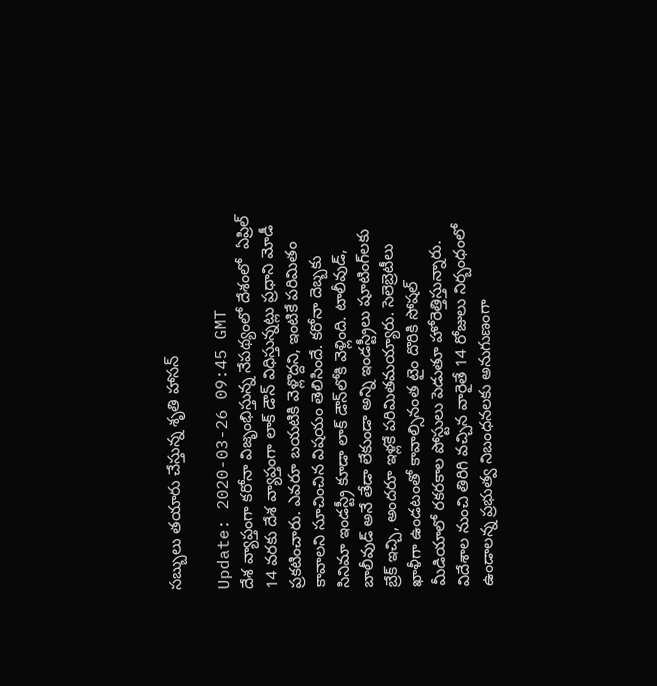సబ్బులు తయారు చేస్తున్న శృతి హాసన్

Update: 2020-03-26 09:45 GMT
దేశ వ్యాప్తంగా కరోనా విజృంభిస్తున్న నేపథ్యంలో దేశంలో  ఏప్రిల్ 14 వరకు దేశ వ్యాప్తంగా లాక్ డౌన్ విధిస్తున్నట్లు ప్రధాని మోడీ ప్రకటించారు. ఎవరూ బయటికి వెళ్లొద్దని, ఇంటికే పరిమితం కావాలని సూచించిన విషయం తెలిసిందే. కరోనా దెబ్బకు సినిమా ఇండస్ట్రీ కూడా లాక్ డౌన్‌లోకి వెళ్లింది. టాలీవుడ్, బాలీవుడ్ అనే తేడా లేకుండా అన్ని ఇండస్ట్రీలు షూటింగ్‌లకు బ్రేక్ ఇచ్చి, అందరూ ఇళ్లకే పరిమితమయ్యారు. సెలెబ్రెటీలు ఖాళీగా ఉండటంతో కావాల్సినంత టైం దొరికి సోషల్ మీడియాలో రకరకాల పోస్టులు పెడుతూ హోరెత్తిస్తున్నారు. విదేశాల నుంచి తిరిగి వచ్చిన వారైతే 14 రోజులు నిర్బంధంలో ఉండాలన్న ప్రభుత్వ నిబంధనలకు అనుగుణంగా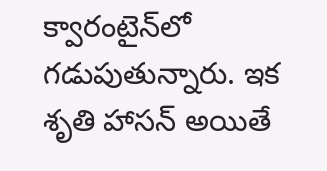క్వారంటైన్‌లో గడుపుతున్నారు. ఇక శృతి హాసన్ అయితే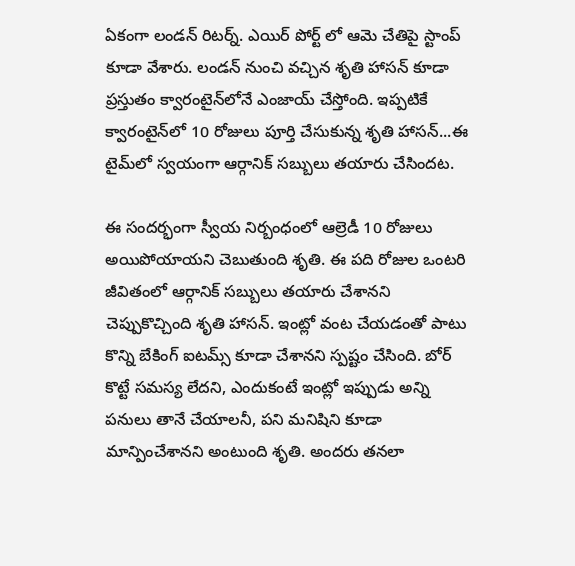ఏకంగా లండన్ రిటర్న్. ఎయిర్ పోర్ట్ లో ఆమె చేతిపై స్టాంప్ కూడా వేశారు. లండన్ నుంచి వచ్చిన శృతి హాసన్ కూడా ప్రస్తుతం క్వారంటైన్‌లోనే ఎంజాయ్ చేస్తోంది. ఇప్పటికే క్వారంటైన్‌లో 10 రోజులు పూర్తి చేసుకున్న శృతి హాసన్...ఈ టైమ్‌లో స్వయంగా ఆర్గానిక్ సబ్బులు తయారు చేసిందట.

ఈ సందర్భంగా స్వీయ నిర్బంధంలో ఆల్రెడీ 10 రోజులు అయిపోయాయని చెబుతుంది శృతి. ఈ పది రోజుల ఒంటరి జీవితంలో ఆర్గానిక్ సబ్బులు తయారు చేశానని చెప్పుకొచ్చింది శృతి హాసన్. ఇంట్లో వంట చేయడంతో పాటు కొన్ని బేకింగ్ ఐటమ్స్ కూడా చేశానని స్పష్టం చేసింది. బోర్ కొట్టే సమస్య లేదని, ఎందుకంటే ఇంట్లో ఇప్పుడు అన్ని పనులు తానే చేయాలనీ, పని మనిషిని కూడా మాన్పించేశానని అంటుంది శృతి. అందరు తనలా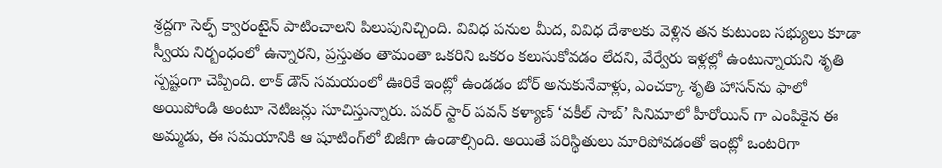శ్రద్దగా సెల్ఫ్ క్వారంటైన్ పాటించాలని పిలుపునిచ్చింది. వివిధ పనుల మీద, వివిధ దేశాలకు వెళ్లిన తన కుటుంబ సభ్యులు కూడా స్వీయ నిర్బంధంలో ఉన్నారని, ప్రస్తుతం తామంతా ఒకరిని ఒకరం కలుసుకోవడం లేదని, వేర్వేరు ఇళ్లల్లో ఉంటున్నాయని శృతి స్పష్టంగా చెప్పింది. లాక్ డౌన్ సమయంలో ఊరికే ఇంట్లో ఉండడం బోర్ అనుకునేవాళ్లు, ఎంచక్కా శృతి హాసన్‌ను ఫాలో అయిపోండి అంటూ నెటిజన్లు సూచిస్తున్నారు. పవర్ స్టార్ పవన్ కళ్యాణ్‌ ‘వకీల్ సాబ్‌’ సినిమాలో హీరోయిన్‌ గా ఎంపికైన ఈ అమ్మడు, ఈ సమయానికి ఆ షూటింగ్‌లో బిజీగా ఉండాల్సింది. అయితే పరిస్థితులు మారిపోవడంతో ఇంట్లో ఒంటరిగా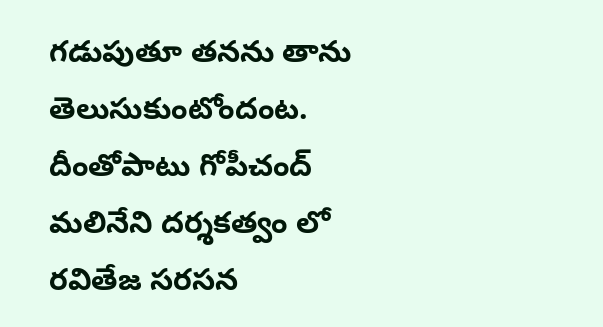గడుపుతూ తనను తాను తెలుసుకుంటోందంట. దీంతోపాటు గోపీచంద్ మలినేని దర్శకత్వం లో రవితేజ సరసన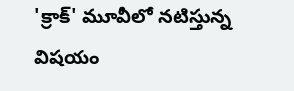'క్రాక్' మూవీలో నటిస్తున్న విషయం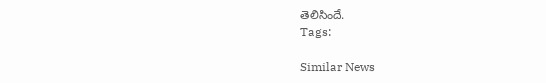తెలిసిందే.
Tags:

Similar News